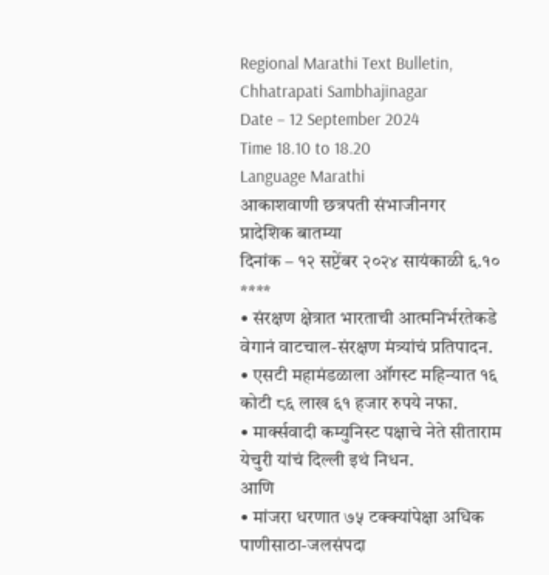Regional Marathi Text Bulletin, Chhatrapati Sambhajinagar
Date – 12 September 2024
Time 18.10 to 18.20
Language Marathi
आकाशवाणी छत्रपती संभाजीनगर
प्रादेशिक बातम्या
दिनांक – १२ सप्टेंबर २०२४ सायंकाळी ६.१०
****
• संरक्षण क्षेत्रात भारताची आत्मनिर्भरतेकडे वेगानं वाटचाल-संरक्षण मंत्र्यांचं प्रतिपादन.
• एसटी महामंडळाला ऑगस्ट महिन्यात १६ कोटी ८६ लाख ६१ हजार रुपये नफा.
• मार्क्सवादी कम्युनिस्ट पक्षाचे नेते सीताराम येचुरी यांचं दिल्ली इथं निधन.
आणि
• मांजरा धरणात ७५ टक्क्यांपेक्षा अधिक पाणीसाठा-जलसंपदा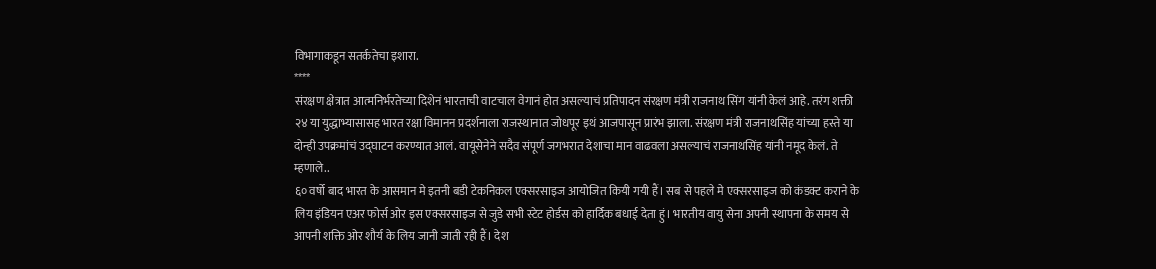विभागाकडून सतर्कतेचा इशारा.
****
संरक्षण क्षेत्रात आत्मनिर्भरतेच्या दिशेनं भारताची वाटचाल वेगानं होत असल्याचं प्रतिपादन संरक्षण मंत्री राजनाथ सिंग यांनी केलं आहे. तरंग शक्ती २४ या युद्धाभ्यासासह भारत रक्षा विमानन प्रदर्शनाला राजस्थानात जोधपूर इथं आजपासून प्रारंभ झाला. संरक्षण मंत्री राजनाथसिंह यांच्या हस्ते या दोन्ही उपक्रमांचं उद्घाटन करण्यात आलं. वायूसेनेने सदैव संपूर्ण जगभरात देशाचा मान वाढवला असल्याचं राजनाथसिंह यांनी नमूद केलं. ते म्हणाले..
६० वर्षो बाद भारत के आसमान मे इतनी बडी टेकनिकल एक्सरसाइज आयोजित कियी गयी हैं। सब से पहले मे एक्सरसाइज को कंडक्ट कराने के लिय इंडियन एअर फोर्स ओर इस एक्सरसाइज से जुडे सभी स्टेट होर्डस को हार्दिक बधाई देता हुं। भारतीय वायु सेना अपनी स्थापना के समय से आपनी शक्ति ओर शौर्य के लिय जानी जाती रही हैं। देश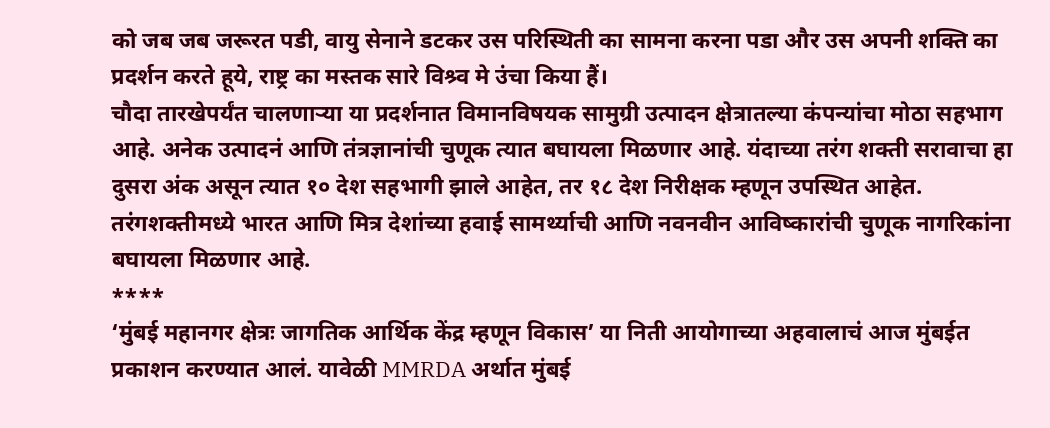को जब जब जरूरत पडी, वायु सेनाने डटकर उस परिस्थिती का सामना करना पडा और उस अपनी शक्ति का प्रदर्शन करते हूये, राष्ट्र का मस्तक सारे विश्र्व मे उंचा किया हैं।
चौदा तारखेपर्यंत चालणाऱ्या या प्रदर्शनात विमानविषयक सामुग्री उत्पादन क्षेत्रातल्या कंपन्यांचा मोठा सहभाग आहे. अनेक उत्पादनं आणि तंत्रज्ञानांची चुणूक त्यात बघायला मिळणार आहे. यंदाच्या तरंग शक्ती सरावाचा हा दुसरा अंक असून त्यात १० देश सहभागी झाले आहेत, तर १८ देश निरीक्षक म्हणून उपस्थित आहेत. तरंगशक्तीमध्ये भारत आणि मित्र देशांच्या हवाई सामर्थ्याची आणि नवनवीन आविष्कारांची चुणूक नागरिकांना बघायला मिळणार आहे.
****
‘मुंबई महानगर क्षेत्रः जागतिक आर्थिक केंद्र म्हणून विकास’ या निती आयोगाच्या अहवालाचं आज मुंबईत प्रकाशन करण्यात आलं. यावेळी MMRDA अर्थात मुंबई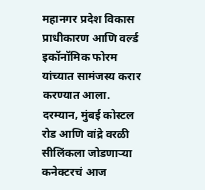महानगर प्रदेश विकास प्राधीकारण आणि वर्ल्ड इकॉनॉमिक फोरम यांच्यात सामंजस्य करार करण्यात आला.
दरम्यान, मुंबई कोस्टल रोड आणि वांद्रे वरळी सीलिंकला जोडणाऱ्या कनेक्टरचं आज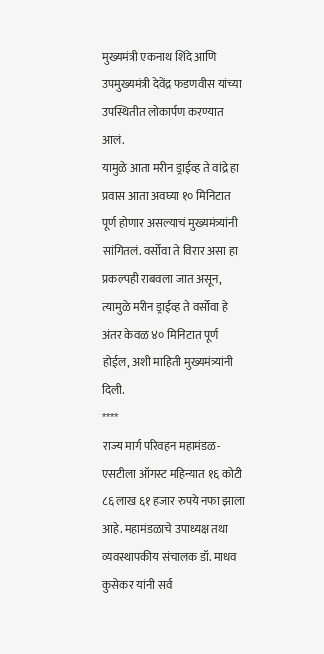मुख्यमंत्री एकनाथ शिंदे आणि उपमुख्यमंत्री देवेंद्र फडणवीस यांच्या उपस्थितीत लोकार्पण करण्यात आलं.
यामुळे आता मरीन ड्राईव्ह ते वांद्रे हा प्रवास आता अवघ्या १० मिनिटात पूर्ण होणार असल्याचं मुख्यमंत्र्यांनी सांगितलं. वर्सोवा ते विरार असा हा प्रकल्पही राबवला जात असून, त्यामुळे मरीन ड्राईव्ह ते वर्सोवा हे अंतर केवळ ४० मिनिटात पूर्ण होईल, अशी माहिती मुख्यमंत्र्यांनी दिली.
****
राज्य मार्ग परिवहन महामंडळ-एसटीला ऑगस्ट महिन्यात १६ कोटी ८६ लाख ६१ हजार रुपये नफा झाला आहे. महामंडळाचे उपाध्यक्ष तथा व्यवस्थापकीय संचालक डॉ. माधव कुसेकर यांनी सर्व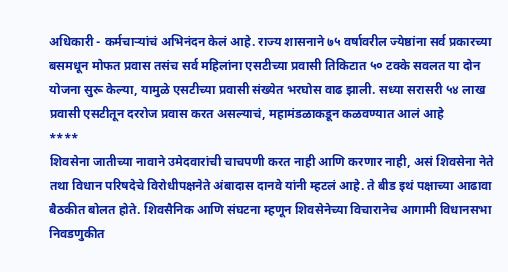अधिकारी - कर्मचाऱ्यांचं अभिनंदन केलं आहे. राज्य शासनाने ७५ वर्षावरील ज्येष्ठांना सर्व प्रकारच्या बसमधून मोफत प्रवास तसंच सर्व महिलांना एसटीच्या प्रवासी तिकिटात ५० टक्के सवलत या दोन योजना सुरू केल्या, यामुळे एसटीच्या प्रवासी संख्येत भरघोस वाढ झाली. सध्या सरासरी ५४ लाख प्रवासी एसटीतून दररोज प्रवास करत असल्याचं, महामंडळाकडून कळवण्यात आलं आहे
****
शिवसेना जातीच्या नावाने उमेदवारांची चाचपणी करत नाही आणि करणार नाही, असं शिवसेना नेते तथा विधान परिषदेचे विरोधीपक्षनेते अंबादास दानवे यांनी म्हटलं आहे. ते बीड इथं पक्षाच्या आढावा बैठकीत बोलत होते. शिवसैनिक आणि संघटना म्हणून शिवसेनेच्या विचारानेच आगामी विधानसभा निवडणुकीत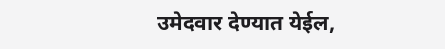उमेदवार देण्यात येईल,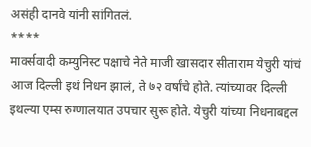असंही दानवे यांनी सांगितलं.
****
मार्क्सवादी कम्युनिस्ट पक्षाचे नेते माजी खासदार सीताराम येचुरी यांचं आज दिल्ली इथं निधन झालं, ते ७२ वर्षांचे होते. त्यांच्यावर दिल्ली इथल्या एम्स रुग्णालयात उपचार सुरू होते. येचुरी यांच्या निधनाबद्दल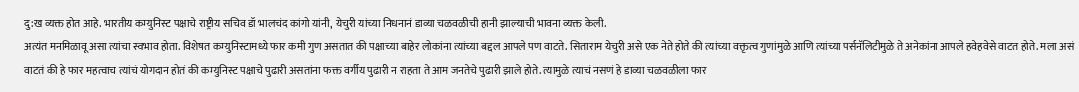दु:ख व्यक्त होत आहे. भारतीय कम्युनिस्ट पक्षाचे राष्ट्रीय सचिव डॉ भालचंद कांगो यांनी, येचुरी यांच्या निधनानं डाव्या चळवळीची हानी झाल्याची भावना व्यक्त केली.
अत्यंत मनमिळावू असा त्यांचा स्वभाव होता. विशेषत कम्युनिस्टामध्ये फार कमी गुण असतात की पक्षाच्या बाहेर लोकांना त्यांच्या बद्दल आपले पण वाटते. सिताराम येचुरी असे एक नेते होते की त्यांच्या वक्तृत्व गुणांमुळे आणि त्यांच्या पर्सनॅलिटीमुळे ते अनेकांना आपले हवेहवेसे वाटत होते. मला असं वाटतं की हे फार महत्वाच त्यांचं योगदान होतं की कम्युनिस्ट पक्षाचे पुढारी असतांना फक्त वर्गीय पुढारी न राहता ते आम जनतेचे पुढारी झाले होते. त्यामुळे त्याचं नसणं हे डाव्या चळवळीला फार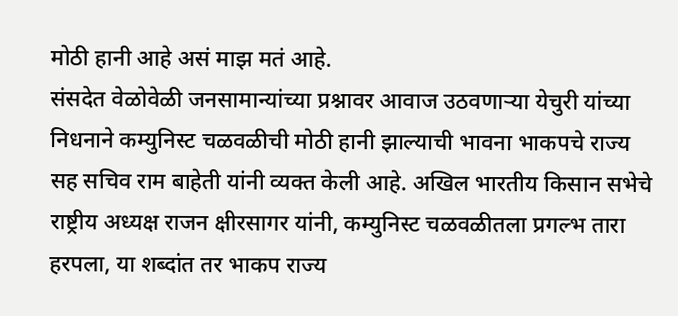मोठी हानी आहे असं माझ मतं आहे.
संसदेत वेळोवेळी जनसामान्यांच्या प्रश्नावर आवाज उठवणाऱ्या येचुरी यांच्या निधनाने कम्युनिस्ट चळवळीची मोठी हानी झाल्याची भावना भाकपचे राज्य सह सचिव राम बाहेती यांनी व्यक्त केली आहे. अखिल भारतीय किसान सभेचे राष्ट्रीय अध्यक्ष राजन क्षीरसागर यांनी, कम्युनिस्ट चळवळीतला प्रगल्भ तारा हरपला, या शब्दांत तर भाकप राज्य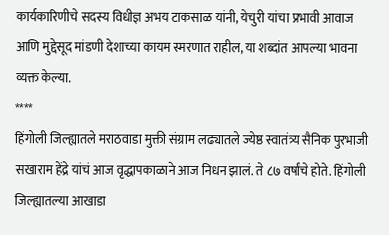कार्यकारिणीचे सदस्य विधीज्ञ अभय टाकसाळ यांनी, येचुरी यांचा प्रभावी आवाज आणि मुद्देसूद मांडणी देशाच्या कायम स्मरणात राहील, या शब्दांत आपल्या भावना व्यक्त केल्या.
****
हिंगोली जिल्ह्यातले मराठवाडा मुक्ती संग्राम लढ्यातले ज्येष्ठ स्वातंत्र्य सैनिक पुरभाजी सखाराम हेंद्रे यांचं आज वृद्धापकाळाने आज निधन झालं. ते ८७ वर्षांचे होते. हिंगोली जिल्ह्यातल्या आखाडा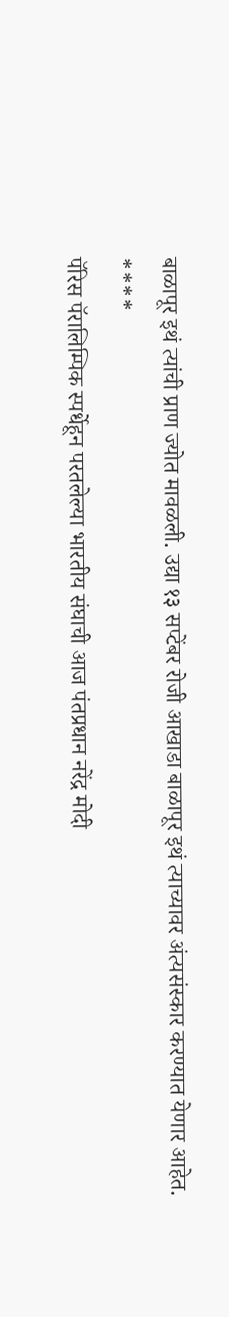बाळापूर इथं त्यांची प्राण ज्योत मावळली. उद्या १३ सप्टेंबर रोजी आखाडा बाळापूर इथं त्याच्यावर अंत्यसंस्कार करण्यात येणार आहेत.
****
पॅरिस पॅरालिम्पिक स्पर्धेहून परतलेल्या भारतीय संघाची आज पंतप्रधान नरेंद्र मोदी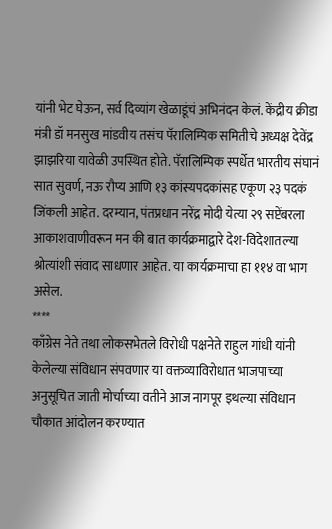यांनी भेट घेऊन, सर्व दिव्यांग खेळाडूंचं अभिनंदन केलं. केंद्रीय क्रीडा मंत्री डॉ मनसुख मांडवीय तसंच पॅरालिम्पिक समितीचे अध्यक्ष देवेंद्र झाझरिया यावेळी उपस्थित होते. पॅरालिम्पिक स्पर्धेत भारतीय संघानं सात सुवर्ण, नऊ रौप्य आणि १३ कांस्यपदकांसह एकूण २३ पदकं जिंकली आहेत. दरम्यान, पंतप्रधान नरेंद्र मोदी येत्या २९ सप्टेंबरला आकाशवाणीवरून मन की बात कार्यक्रमाद्वारे देश-विदेशातल्या श्रोत्यांशी संवाद साधणार आहेत. या कार्यक्रमाचा हा ११४ वा भाग असेल.
****
काँग्रेस नेते तथा लोकसभेतले विरोधी पक्षनेते राहुल गांधी यांनी केलेल्या संविधान संपवणार या वक्तव्याविरोधात भाजपाच्या अनुसूचित जाती मोर्चाच्या वतीने आज नागपूर इथल्या संविधान चौकात आंदोलन करण्यात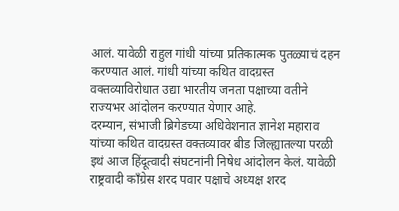आलं. यावेळी राहुल गांधी यांच्या प्रतिकात्मक पुतळ्याचं दहन करण्यात आलं. गांधी यांच्या कथित वादग्रस्त वक्तव्याविरोधात उद्या भारतीय जनता पक्षाच्या वतीने राज्यभर आंदोलन करण्यात येणार आहे.
दरम्यान, संभाजी ब्रिगेडच्या अधिवेशनात ज्ञानेश महाराव यांच्या कथित वादग्रस्त वक्तव्यावर बीड जिल्ह्यातल्या परळी इथं आज हिंदूत्वादी संघटनांनी निषेध आंदोलन केलं. यावेळी राष्ट्रवादी काँग्रेस शरद पवार पक्षाचे अध्यक्ष शरद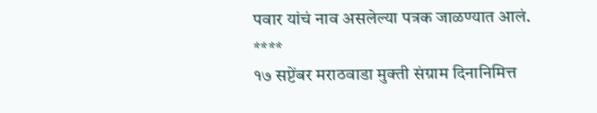पवार यांचं नाव असलेल्या पत्रक जाळण्यात आलं.
****
१७ सप्टेंबर मराठवाडा मुक्ती संग्राम दिनानिमित्त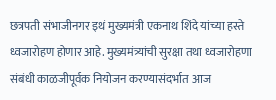छत्रपती संभाजीनगर इथं मुख्यमंत्री एकनाथ शिंदे यांच्या हस्ते ध्वजारोहण होणार आहे. मुख्यमंत्र्यांची सुरक्षा तथा ध्वजारोहणा संबंधी काळजीपूर्वक नियोजन करण्यासंदर्भात आज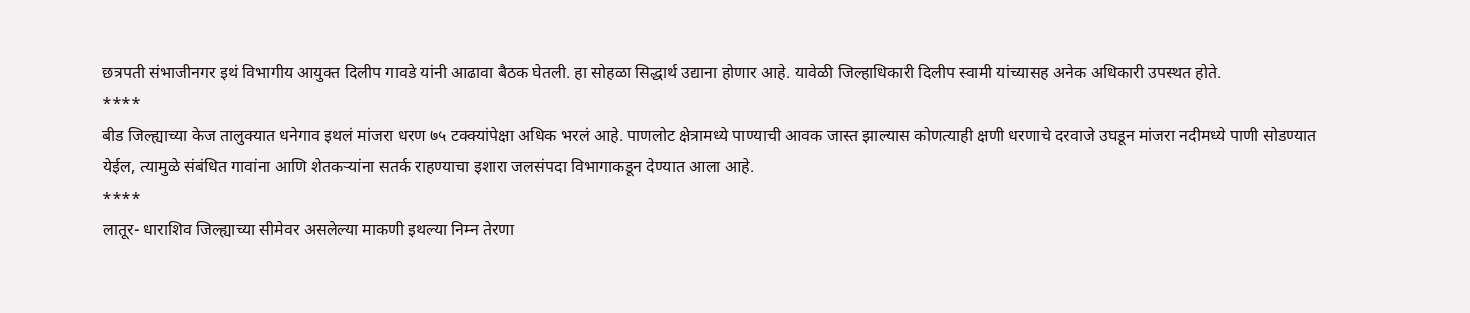छत्रपती संभाजीनगर इथं विभागीय आयुक्त दिलीप गावडे यांनी आढावा बैठक घेतली. हा सोहळा सिद्धार्थ उद्याना होणार आहे. यावेळी जिल्हाधिकारी दिलीप स्वामी यांच्यासह अनेक अधिकारी उपस्थत होते.
****
बीड जिल्ह्याच्या केज तालुक्यात धनेगाव इथलं मांजरा धरण ७५ टक्क्यांपेक्षा अधिक भरलं आहे. पाणलोट क्षेत्रामध्ये पाण्याची आवक जास्त झाल्यास कोणत्याही क्षणी धरणाचे दरवाजे उघडून मांजरा नदीमध्ये पाणी सोडण्यात येईल, त्यामुळे संबंधित गावांना आणि शेतकऱ्यांना सतर्क राहण्याचा इशारा जलसंपदा विभागाकडून देण्यात आला आहे.
****
लातूर- धाराशिव जिल्ह्याच्या सीमेवर असलेल्या माकणी इथल्या निम्न तेरणा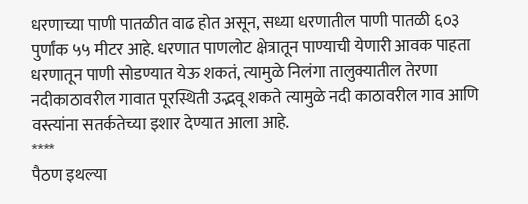धरणाच्या पाणी पातळीत वाढ होत असून, सध्या धरणातील पाणी पातळी ६०३ पुर्णांक ५५ मीटर आहे. धरणात पाणलोट क्षेत्रातून पाण्याची येणारी आवक पाहता धरणातून पाणी सोडण्यात येऊ शकतं, त्यामुळे निलंगा तालुक्यातील तेरणा नदीकाठावरील गावात पूरस्थिती उद्भवू शकते त्यामुळे नदी काठावरील गाव आणि वस्त्यांना सतर्कतेच्या इशार देण्यात आला आहे.
****
पैठण इथल्या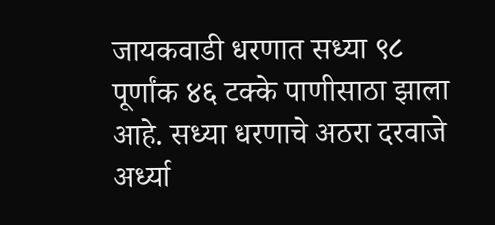जायकवाडी धरणात सध्या ९८ पूर्णांक ४६ टक्के पाणीसाठा झाला आहे. सध्या धरणाचे अठरा दरवाजे अर्ध्या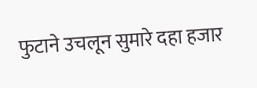फुटाने उचलून सुमारे दहा हजार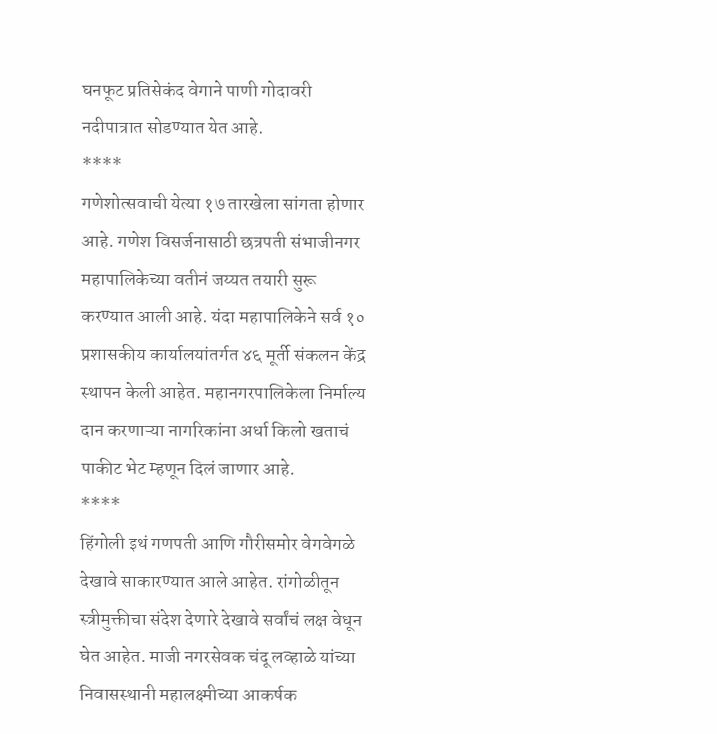घनफूट प्रतिसेकंद वेगाने पाणी गोदावरी नदीपात्रात सोडण्यात येत आहे.
****
गणेशोत्सवाची येत्या १७ तारखेला सांगता होणार आहे. गणेश विसर्जनासाठी छत्रपती संभाजीनगर महापालिकेच्या वतीनं जय्यत तयारी सुरू करण्यात आली आहे. यंदा महापालिकेने सर्व १० प्रशासकीय कार्यालयांतर्गत ४६ मूर्ती संकलन केंद्र स्थापन केली आहेत. महानगरपालिकेला निर्माल्य दान करणाऱ्या नागरिकांना अर्धा किलो खताचं पाकीट भेट म्हणून दिलं जाणार आहे.
****
हिंगोली इथं गणपती आणि गौरीसमोर वेगवेगळे देखावे साकारण्यात आले आहेत. रांगोळीतून स्त्रीमुक्तीचा संदेश देणारे देखावे सर्वांचं लक्ष वेधून घेत आहेत. माजी नगरसेवक चंदू लव्हाळे यांच्या निवासस्थानी महालक्ष्मीच्या आकर्षक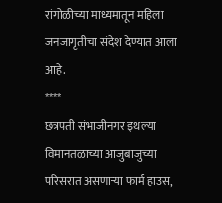रांगोळीच्या माध्यमातून महिला जनजागृतीचा संदेश देण्यात आला आहे.
****
छत्रपती संभाजीनगर इथल्या विमानतळाच्या आजुबाजुच्या परिसरात असणाऱ्या फार्म हाउस,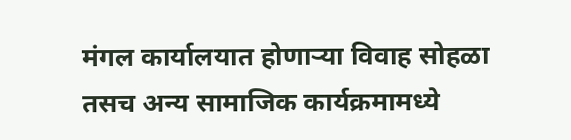मंगल कार्यालयात होणाऱ्या विवाह सोहळा तसच अन्य सामाजिक कार्यक्रमामध्ये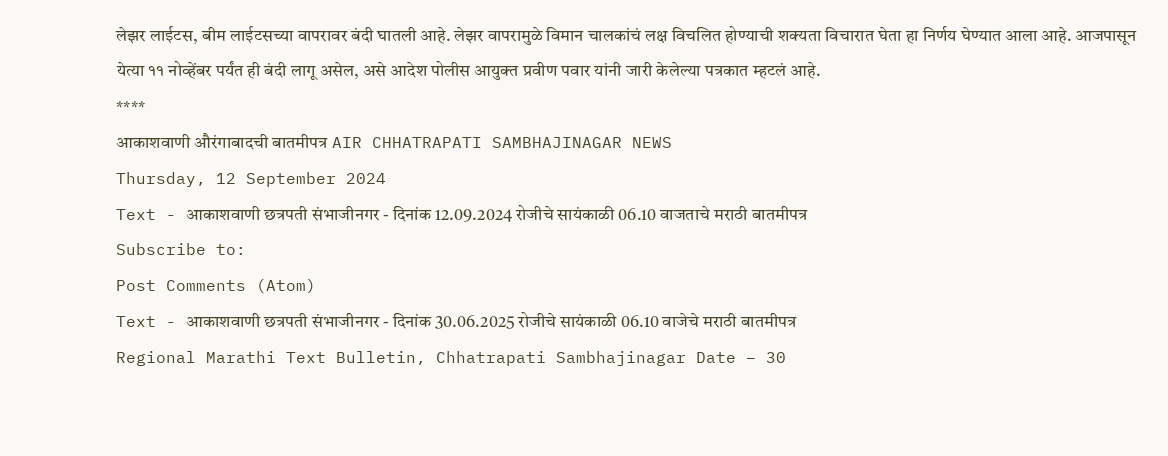लेझर लाईटस, बीम लाईटसच्या वापरावर बंदी घातली आहे. लेझर वापरामुळे विमान चालकांचं लक्ष विचलित होण्याची शक्यता विचारात घेता हा निर्णय घेण्यात आला आहे. आजपासून येत्या ११ नोव्हेंबर पर्यंत ही बंदी लागू असेल, असे आदेश पोलीस आयुक्त प्रवीण पवार यांनी जारी केलेल्या पत्रकात म्हटलं आहे.
****
आकाशवाणी औरंगाबादची बातमीपत्र AIR CHHATRAPATI SAMBHAJINAGAR NEWS
Thursday, 12 September 2024
Text - आकाशवाणी छत्रपती संभाजीनगर - दिनांक 12.09.2024 रोजीचे सायंकाळी 06.10 वाजताचे मराठी बातमीपत्र
Subscribe to:
Post Comments (Atom)
Text - आकाशवाणी छत्रपती संभाजीनगर - दिनांक 30.06.2025 रोजीचे सायंकाळी 06.10 वाजेचे मराठी बातमीपत्र
Regional Marathi Text Bulletin, Chhatrapati Sambhajinagar Date – 30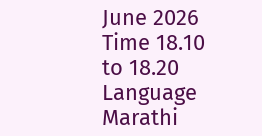June 2026 Time 18.10 to 18.20 Language Marathi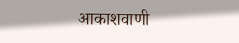आकाशवाणी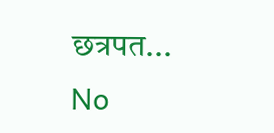छत्रपत...
No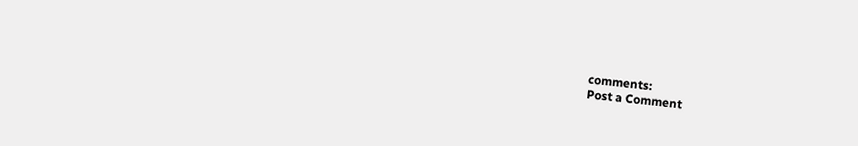comments:
Post a Comment